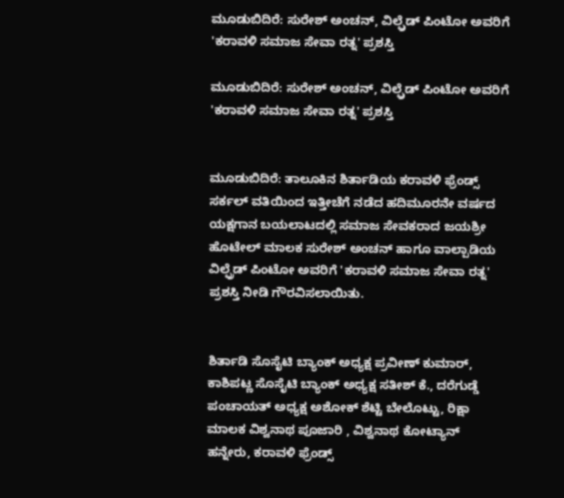ಮೂಡುಬಿದಿರೆ: ಸುರೇಶ್ ಅಂಚನ್, ವಿಲ್ಫ್ರೆಡ್ ಪಿಂಟೋ ಅವರಿಗೆ 'ಕರಾವಳಿ ಸಮಾಜ ಸೇವಾ ರತ್ನ' ಪ್ರಶಸ್ತಿ

ಮೂಡುಬಿದಿರೆ: ಸುರೇಶ್ ಅಂಚನ್, ವಿಲ್ಫ್ರೆಡ್ ಪಿಂಟೋ ಅವರಿಗೆ 'ಕರಾವಳಿ ಸಮಾಜ ಸೇವಾ ರತ್ನ' ಪ್ರಶಸ್ತಿ


ಮೂಡುಬಿದಿರೆ: ತಾಲೂಕಿನ ಶಿರ್ತಾಡಿಯ ಕರಾವಳಿ ಫ್ರೆಂಡ್ಸ್ ಸರ್ಕಲ್ ವತಿಯಿಂದ ಇತ್ತೀಚೆಗೆ ನಡೆದ ಹದಿಮೂರನೇ ವರ್ಷದ ಯಕ್ಷಗಾನ ಬಯಲಾಟದಲ್ಲಿ ಸಮಾಜ ಸೇವಕರಾದ ಜಯಶ್ರೀ ಹೊಟೇಲ್ ಮಾಲಕ ಸುರೇಶ್ ಅಂಚನ್ ಹಾಗೂ ವಾಲ್ಪಾಡಿಯ ವಿಲ್ಫ್ರೆಡ್ ಪಿಂಟೋ ಅವರಿಗೆ 'ಕರಾವಳಿ ಸಮಾಜ ಸೇವಾ ರತ್ನ' ಪ್ರಶಸ್ತಿ ನೀಡಿ ಗೌರವಿಸಲಾಯಿತು.


ಶಿರ್ತಾಡಿ ಸೊಸೈಟಿ ಬ್ಯಾಂಕ್ ಅಧ್ಯಕ್ಷ ಪ್ರವೀಣ್ ಕುಮಾರ್, ಕಾಶಿಪಟ್ಣ ಸೊಸೈಟಿ ಬ್ಯಾಂಕ್ ಅಧ್ಯಕ್ಷ ಸತೀಶ್ ಕೆ., ದರೆಗುಡ್ಡೆ ಪಂಚಾಯತ್ ಅಧ್ಯಕ್ಷ ಅಶೋಕ್ ಶೆಟ್ಟಿ ಬೇಲೊಟ್ಟು, ರಿಕ್ಷಾ ಮಾಲಕ ವಿಶ್ವನಾಥ ಪೂಜಾರಿ , ವಿಶ್ವನಾಥ ಕೋಟ್ಯಾನ್ ಹನ್ನೇರು, ಕರಾವಳಿ ಫ್ರೆಂಡ್ಸ್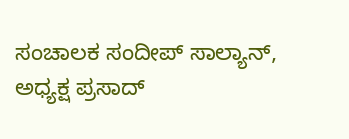ಸಂಚಾಲಕ ಸಂದೀಪ್ ಸಾಲ್ಯಾನ್, ಅಧ್ಯಕ್ಷ ಪ್ರಸಾದ್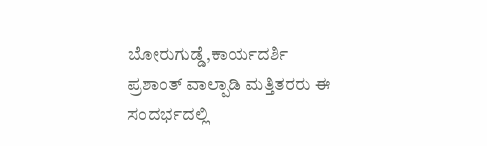ಬೋರುಗುಡ್ಡೆ,ಕಾರ್ಯದರ್ಶಿ ಪ್ರಶಾಂತ್ ವಾಲ್ಪಾಡಿ ಮತ್ತಿತರರು ಈ ಸಂದರ್ಭದಲ್ಲಿ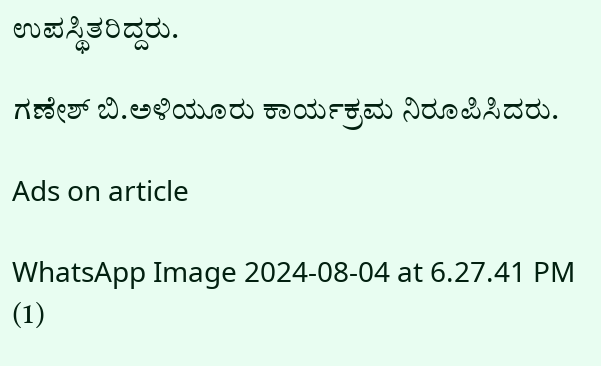ಉಪಸ್ಥಿತರಿದ್ದರು.

ಗಣೇಶ್ ಬಿ.ಅಳಿಯೂರು ಕಾರ್ಯಕ್ರಮ ನಿರೂಪಿಸಿದರು.

Ads on article

WhatsApp Image 2024-08-04 at 6.27.41 PM (1)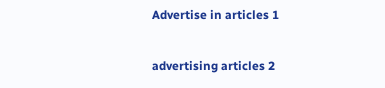Advertise in articles 1

advertising articles 2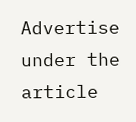Advertise under the article